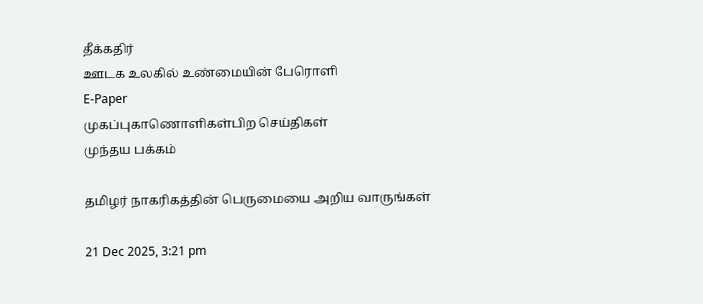தீக்கதிர்
ஊடக உலகில் உண்மையின் பேரொளி
E-Paper
முகப்புகாணொளிகள்பிற செய்திகள்
முந்தய பக்கம்

தமிழர் நாகரிகத்தின் பெருமையை அறிய வாருங்கள்

21 Dec 2025, 3:21 pm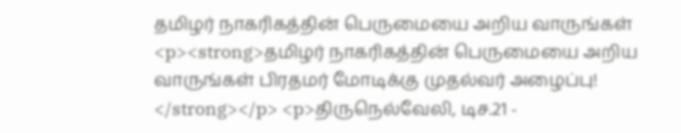தமிழர் நாகரிகத்தின் பெருமையை அறிய வாருங்கள்
<p><strong>தமிழர் நாகரிகத்தின் பெருமையை அறிய வாருங்கள் பிரதமர் மோடிக்கு முதல்வர் அழைப்பு! </strong></p> <p>திருநெல்வேலி, டிச.21 -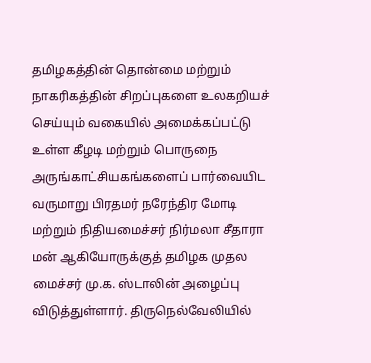தமிழகத்தின் தொன்மை மற்றும்  நாகரிகத்தின் சிறப்புகளை உலகறியச்  செய்யும் வகையில் அமைக்கப்பட்டு உள்ள கீழடி மற்றும் பொருநை அருங்காட்சியகங்களைப் பார்வையிட  வருமாறு பிரதமர் நரேந்திர மோடி மற்றும் நிதியமைச்சர் நிர்மலா சீதாரா மன் ஆகியோருக்குத் தமிழக முதல மைச்சர் மு.க. ஸ்டாலின் அழைப்பு விடுத்துள்ளார். திருநெல்வேலியில்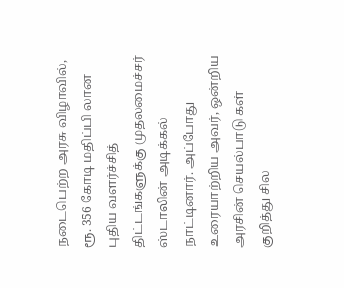நடைபெற்ற அரசு விழாவில், ரூ. 356 கோடி மதிப்பி லான புதிய வளர்ச்சித் திட்டங்களுக்கு முதலமைச்சர் ஸ்டாலின் அடிக்கல் நாட்டினார். அப்போது உரையாற்றிய அவர், ஒன்றிய அரசின் செயல்பாடு கள் குறித்து சில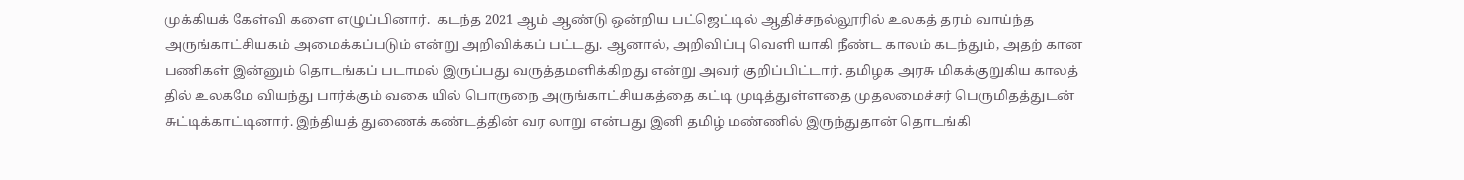முக்கியக் கேள்வி களை எழுப்பினார்.  கடந்த 2021 ஆம் ஆண்டு ஒன்றிய பட்ஜெட்டில் ஆதிச்சநல்லூரில் உலகத் தரம் வாய்ந்த அருங்காட்சியகம் அமைக்கப்படும் என்று அறிவிக்கப் பட்டது. ஆனால், அறிவிப்பு வெளி யாகி நீண்ட காலம் கடந்தும், அதற் கான பணிகள் இன்னும் தொடங்கப் படாமல் இருப்பது வருத்தமளிக்கிறது என்று அவர் குறிப்பிட்டார். தமிழக அரசு மிகக்குறுகிய காலத் தில் உலகமே வியந்து பார்க்கும் வகை யில் பொருநை அருங்காட்சியகத்தை கட்டி முடித்துள்ளதை முதலமைச்சர் பெருமிதத்துடன் சுட்டிக்காட்டினார். இந்தியத் துணைக் கண்டத்தின் வர லாறு என்பது இனி தமிழ் மண்ணில் இருந்துதான் தொடங்கி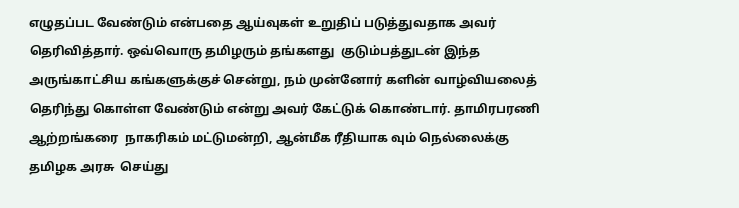எழுதப்பட வேண்டும் என்பதை ஆய்வுகள் உறுதிப் படுத்துவதாக அவர் தெரிவித்தார். ஒவ்வொரு தமிழரும் தங்களது  குடும்பத்துடன் இந்த அருங்காட்சிய கங்களுக்குச் சென்று, நம் முன்னோர் களின் வாழ்வியலைத் தெரிந்து கொள்ள வேண்டும் என்று அவர் கேட்டுக் கொண்டார். தாமிரபரணி ஆற்றங்கரை  நாகரிகம் மட்டுமன்றி, ஆன்மீக ரீதியாக வும் நெல்லைக்கு தமிழக அரசு  செய்து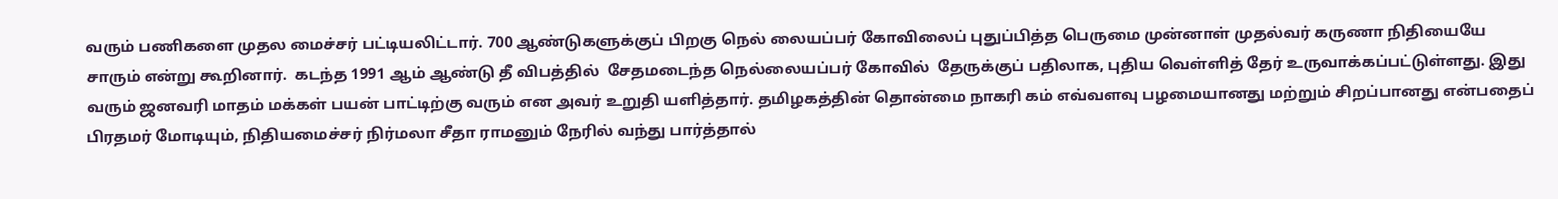வரும் பணிகளை முதல மைச்சர் பட்டியலிட்டார். 700 ஆண்டுகளுக்குப் பிறகு நெல் லையப்பர் கோவிலைப் புதுப்பித்த பெருமை முன்னாள் முதல்வர் கருணா நிதியையே சாரும் என்று கூறினார்.  கடந்த 1991 ஆம் ஆண்டு தீ விபத்தில்  சேதமடைந்த நெல்லையப்பர் கோவில்  தேருக்குப் பதிலாக, புதிய வெள்ளித் தேர் உருவாக்கப்பட்டுள்ளது. இது வரும் ஜனவரி மாதம் மக்கள் பயன் பாட்டிற்கு வரும் என அவர் உறுதி யளித்தார். தமிழகத்தின் தொன்மை நாகரி கம் எவ்வளவு பழமையானது மற்றும் சிறப்பானது என்பதைப் பிரதமர் மோடியும், நிதியமைச்சர் நிர்மலா சீதா ராமனும் நேரில் வந்து பார்த்தால்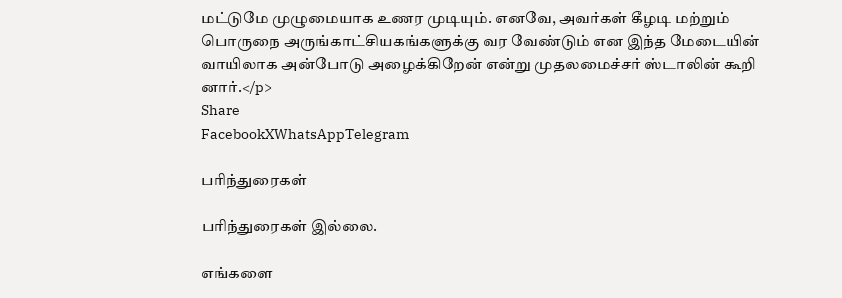மட்டுமே முழுமையாக உணர முடியும். எனவே, அவர்கள் கீழடி மற்றும் பொருநை அருங்காட்சியகங்களுக்கு வர வேண்டும் என இந்த மேடையின் வாயிலாக அன்போடு அழைக்கிறேன் என்று முதலமைச்சர் ஸ்டாலின் கூறி னார்.</p>
Share
FacebookXWhatsAppTelegram

பரிந்துரைகள்

பரிந்துரைகள் இல்லை.

எங்களை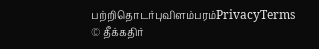பற்றிதொடர்புவிளம்பரம்PrivacyTerms
© தீக்கதிர்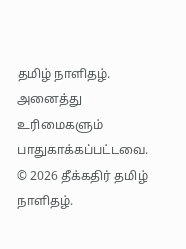தமிழ் நாளிதழ். அனைத்து உரிமைகளும் பாதுகாக்கப்பட்டவை.
© 2026 தீக்கதிர் தமிழ் நாளிதழ்.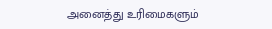அனைத்து உரிமைகளும்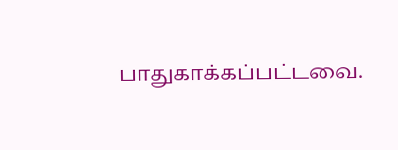பாதுகாக்கப்பட்டவை.